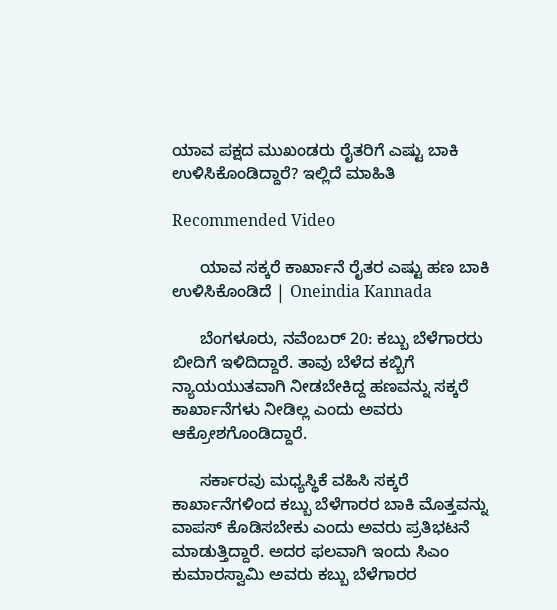ಯಾವ ಪಕ್ಷದ ಮುಖಂಡರು ರೈತರಿಗೆ ಎಷ್ಟು ಬಾಕಿ ಉಳಿಸಿಕೊಂಡಿದ್ದಾರೆ? ಇಲ್ಲಿದೆ ಮಾಹಿತಿ

Recommended Video

      ಯಾವ ಸಕ್ಕರೆ ಕಾರ್ಖಾನೆ ರೈತರ ಎಷ್ಟು ಹಣ ಬಾಕಿ ಉಳಿಸಿಕೊಂಡಿದೆ | Oneindia Kannada

      ಬೆಂಗಳೂರು, ನವೆಂಬರ್ 20: ಕಬ್ಬು ಬೆಳೆಗಾರರು ಬೀದಿಗೆ ಇಳಿದಿದ್ದಾರೆ. ತಾವು ಬೆಳೆದ ಕಬ್ಬಿಗೆ ನ್ಯಾಯಯುತವಾಗಿ ನೀಡಬೇಕಿದ್ದ ಹಣವನ್ನು ಸಕ್ಕರೆ ಕಾರ್ಖಾನೆಗಳು ನೀಡಿಲ್ಲ ಎಂದು ಅವರು ಆಕ್ರೋಶಗೊಂಡಿದ್ದಾರೆ.

      ಸರ್ಕಾರವು ಮಧ್ಯಸ್ಥಿಕೆ ವಹಿಸಿ ಸಕ್ಕರೆ ಕಾರ್ಖಾನೆಗಳಿಂದ ಕಬ್ಬು ಬೆಳೆಗಾರರ ಬಾಕಿ ಮೊತ್ತವನ್ನು ವಾಪಸ್ ಕೊಡಿಸಬೇಕು ಎಂದು ಅವರು ಪ್ರತಿಭಟನೆ ಮಾಡುತ್ತಿದ್ದಾರೆ. ಅದರ ಫಲವಾಗಿ ಇಂದು ಸಿಎಂ ಕುಮಾರಸ್ವಾಮಿ ಅವರು ಕಬ್ಬು ಬೆಳೆಗಾರರ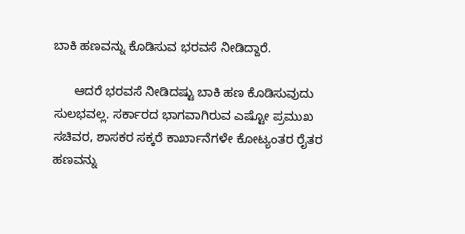ಬಾಕಿ ಹಣವನ್ನು ಕೊಡಿಸುವ ಭರವಸೆ ನೀಡಿದ್ದಾರೆ.

      ಆದರೆ ಭರವಸೆ ನೀಡಿದಷ್ಟು ಬಾಕಿ ಹಣ ಕೊಡಿಸುವುದು ಸುಲಭವಲ್ಲ. ಸರ್ಕಾರದ ಭಾಗವಾಗಿರುವ ಎಷ್ಟೋ ಪ್ರಮುಖ ಸಚಿವರ, ಶಾಸಕರ ಸಕ್ಕರೆ ಕಾರ್ಖಾನೆಗಳೇ ಕೋಟ್ಯಂತರ ರೈತರ ಹಣವನ್ನು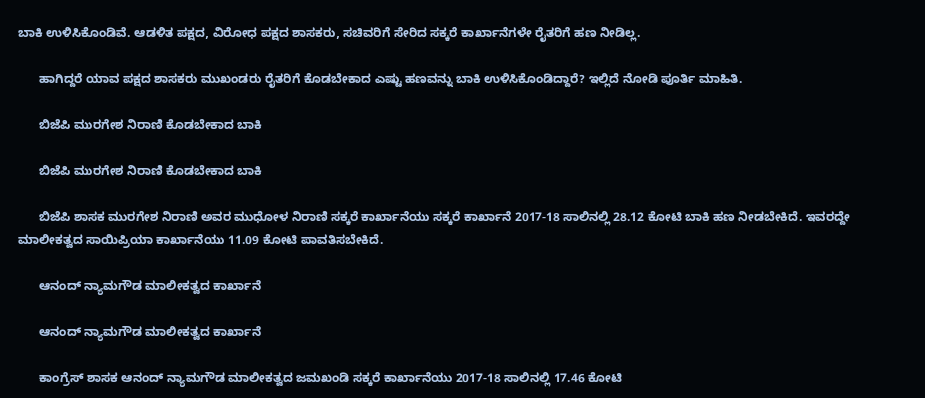ಬಾಕಿ ಉಳಿಸಿಕೊಂಡಿವೆ. ಆಡಳಿತ ಪಕ್ಷದ, ವಿರೋಧ ಪಕ್ಷದ ಶಾಸಕರು, ಸಚಿವರಿಗೆ ಸೇರಿದ ಸಕ್ಕರೆ ಕಾರ್ಖಾನೆಗಳೇ ರೈತರಿಗೆ ಹಣ ನೀಡಿಲ್ಲ.

      ಹಾಗಿದ್ದರೆ ಯಾವ ಪಕ್ಷದ ಶಾಸಕರು ಮುಖಂಡರು ರೈತರಿಗೆ ಕೊಡಬೇಕಾದ ಎಷ್ಟು ಹಣವನ್ನು ಬಾಕಿ ಉಳಿಸಿಕೊಂಡಿದ್ದಾರೆ? ಇಲ್ಲಿದೆ ನೋಡಿ ಪೂರ್ತಿ ಮಾಹಿತಿ.

      ಬಿಜೆಪಿ ಮುರಗೇಶ ನಿರಾಣಿ ಕೊಡಬೇಕಾದ ಬಾಕಿ

      ಬಿಜೆಪಿ ಮುರಗೇಶ ನಿರಾಣಿ ಕೊಡಬೇಕಾದ ಬಾಕಿ

      ಬಿಜೆಪಿ ಶಾಸಕ ಮುರಗೇಶ ನಿರಾಣಿ ಅವರ ಮುಧೋಳ ನಿರಾಣಿ ಸಕ್ಕರೆ ಕಾರ್ಖಾನೆಯು ಸಕ್ಕರೆ ಕಾರ್ಖಾನೆ 2017-18 ಸಾಲಿನಲ್ಲಿ 28.12 ಕೋಟಿ ಬಾಕಿ ಹಣ ನೀಡಬೇಕಿದೆ. ಇವರದ್ದೇ ಮಾಲೀಕತ್ವದ ಸಾಯಿಪ್ರಿಯಾ ಕಾರ್ಖಾನೆಯು 11.09 ಕೋಟಿ ಪಾವತಿಸಬೇಕಿದೆ.

      ಆನಂದ್ ನ್ಯಾಮಗೌಡ ಮಾಲೀಕತ್ವದ ಕಾರ್ಖಾನೆ

      ಆನಂದ್ ನ್ಯಾಮಗೌಡ ಮಾಲೀಕತ್ವದ ಕಾರ್ಖಾನೆ

      ಕಾಂಗ್ರೆಸ್‌ ಶಾಸಕ ಆನಂದ್ ನ್ಯಾಮಗೌಡ ಮಾಲೀಕತ್ವದ ಜಮಖಂಡಿ ಸಕ್ಕರೆ ಕಾರ್ಖಾನೆಯು 2017-18 ಸಾಲಿನಲ್ಲಿ 17.46 ಕೋಟಿ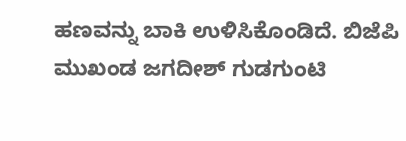ಹಣವನ್ನು ಬಾಕಿ ಉಳಿಸಿಕೊಂಡಿದೆ. ಬಿಜೆಪಿ ಮುಖಂಡ ಜಗದೀಶ್‌ ಗುಡಗುಂಟಿ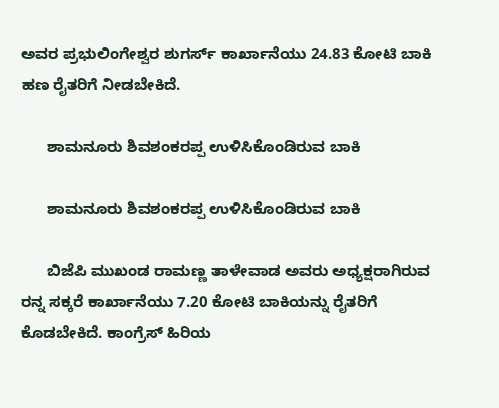ಅವರ ಪ್ರಭುಲಿಂಗೇಶ್ವರ ಶುಗರ್ಸ್‌ ಕಾರ್ಖಾನೆಯು 24.83 ಕೋಟಿ ಬಾಕಿ ಹಣ ರೈತರಿಗೆ ನೀಡಬೇಕಿದೆ.

      ಶಾಮನೂರು ಶಿವಶಂಕರಪ್ಪ ಉಳಿಸಿಕೊಂಡಿರುವ ಬಾಕಿ

      ಶಾಮನೂರು ಶಿವಶಂಕರಪ್ಪ ಉಳಿಸಿಕೊಂಡಿರುವ ಬಾಕಿ

      ಬಿಜೆಪಿ ಮುಖಂಡ ರಾಮಣ್ಣ ತಾಳೇವಾಡ ಅವರು ಅಧ್ಯಕ್ಷರಾಗಿರುವ ರನ್ನ ಸಕ್ಕರೆ ಕಾರ್ಖಾನೆಯು 7.20 ಕೋಟಿ ಬಾಕಿಯನ್ನು ರೈತರಿಗೆ ಕೊಡಬೇಕಿದೆ. ಕಾಂಗ್ರೆಸ್‌ ಹಿರಿಯ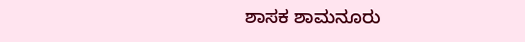ಶಾಸಕ ಶಾಮನೂರು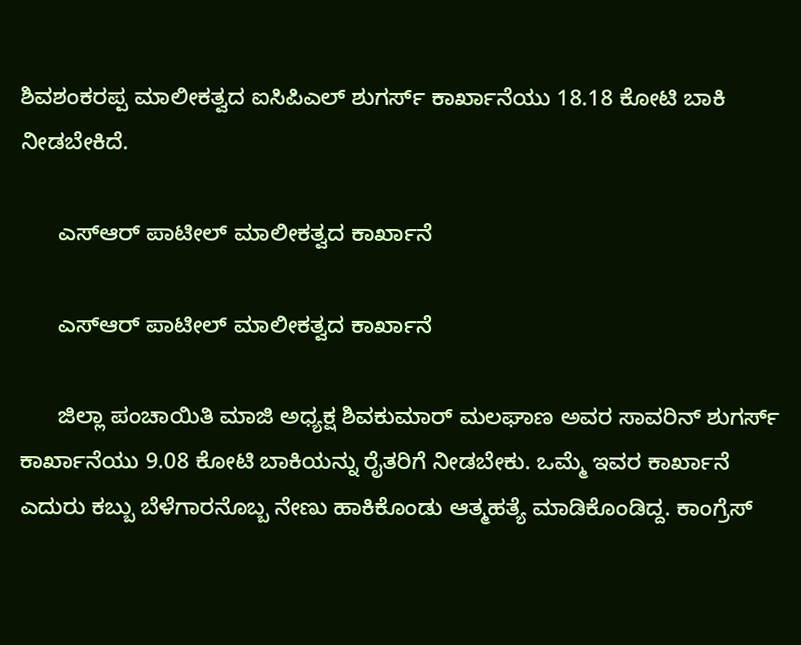ಶಿವಶಂಕರಪ್ಪ ಮಾಲೀಕತ್ವದ ಐಸಿಪಿಎಲ್‌ ಶುಗರ್ಸ್‌ ಕಾರ್ಖಾನೆಯು 18.18 ಕೋಟಿ ಬಾಕಿ ನೀಡಬೇಕಿದೆ.

      ಎಸ್‌ಆರ್‌ ಪಾಟೀಲ್ ಮಾಲೀಕತ್ವದ ಕಾರ್ಖಾನೆ

      ಎಸ್‌ಆರ್‌ ಪಾಟೀಲ್ ಮಾಲೀಕತ್ವದ ಕಾರ್ಖಾನೆ

      ಜಿಲ್ಲಾ ಪಂಚಾಯಿತಿ ಮಾಜಿ ಅಧ್ಯಕ್ಷ ಶಿವಕುಮಾರ್ ಮಲಘಾಣ ಅವರ ಸಾವರಿನ್ ಶುಗರ್ಸ್‌ ಕಾರ್ಖಾನೆಯು 9.08 ಕೋಟಿ ಬಾಕಿಯನ್ನು ರೈತರಿಗೆ ನೀಡಬೇಕು. ಒಮ್ಮೆ ಇವರ ಕಾರ್ಖಾನೆ ಎದುರು ಕಬ್ಬು ಬೆಳೆಗಾರನೊಬ್ಬ ನೇಣು ಹಾಕಿಕೊಂಡು ಆತ್ಮಹತ್ಯೆ ಮಾಡಿಕೊಂಡಿದ್ದ. ಕಾಂಗ್ರೆಸ್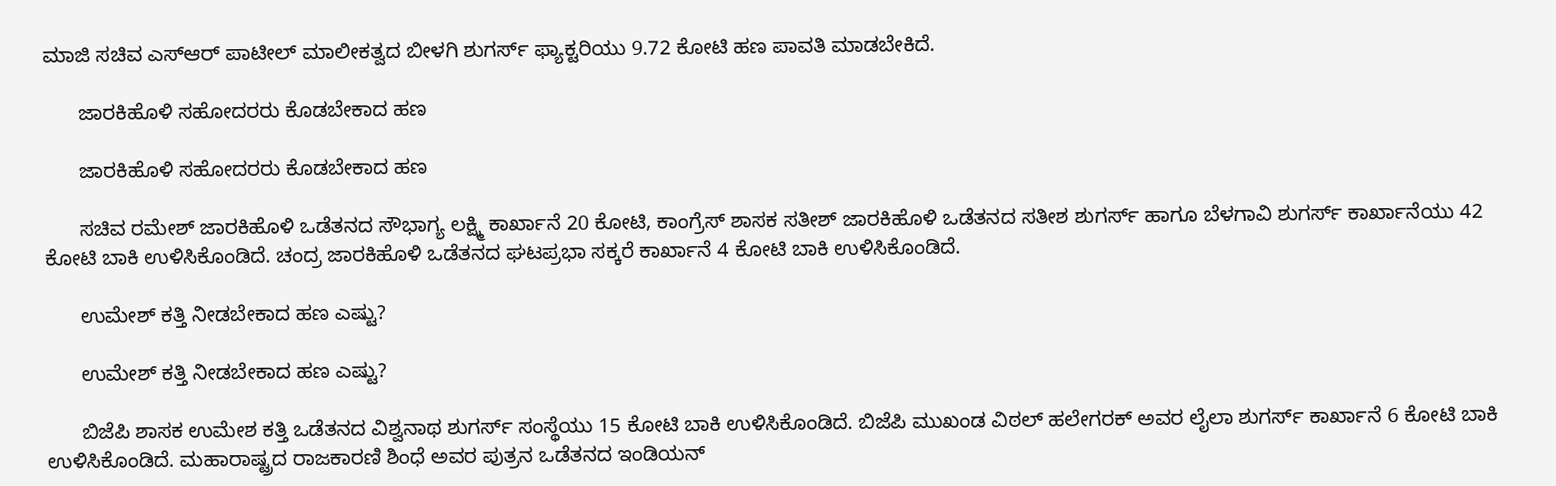ಮಾಜಿ ಸಚಿವ ಎಸ್‌ಆರ್ ಪಾಟೀಲ್ ಮಾಲೀಕತ್ವದ ಬೀಳಗಿ ಶುಗರ್ಸ್‌ ಫ್ಯಾಕ್ಟರಿಯು 9.72 ಕೋಟಿ ಹಣ ಪಾವತಿ ಮಾಡಬೇಕಿದೆ.

      ಜಾರಕಿಹೊಳಿ ಸಹೋದರರು ಕೊಡಬೇಕಾದ ಹಣ

      ಜಾರಕಿಹೊಳಿ ಸಹೋದರರು ಕೊಡಬೇಕಾದ ಹಣ

      ಸಚಿವ ರಮೇಶ್ ಜಾರಕಿಹೊಳಿ ಒಡೆತನದ ಸೌಭಾಗ್ಯ ಲಕ್ಷ್ಮಿ ಕಾರ್ಖಾನೆ 20 ಕೋಟಿ, ಕಾಂಗ್ರೆಸ್ ಶಾಸಕ ಸತೀಶ್ ಜಾರಕಿಹೊಳಿ ಒಡೆತನದ ಸತೀಶ ಶುಗರ್ಸ್‌ ಹಾಗೂ ಬೆಳಗಾವಿ ಶುಗರ್ಸ್‌ ಕಾರ್ಖಾನೆಯು 42 ಕೋಟಿ ಬಾಕಿ ಉಳಿಸಿಕೊಂಡಿದೆ. ಚಂದ್ರ ಜಾರಕಿಹೊಳಿ ಒಡೆತನದ ಘಟಪ್ರಭಾ ಸಕ್ಕರೆ ಕಾರ್ಖಾನೆ 4 ಕೋಟಿ ಬಾಕಿ ಉಳಿಸಿಕೊಂಡಿದೆ.

      ಉಮೇಶ್ ಕತ್ತಿ ನೀಡಬೇಕಾದ ಹಣ ಎಷ್ಟು?

      ಉಮೇಶ್ ಕತ್ತಿ ನೀಡಬೇಕಾದ ಹಣ ಎಷ್ಟು?

      ಬಿಜೆಪಿ ಶಾಸಕ ಉಮೇಶ ಕತ್ತಿ ಒಡೆತನದ ವಿಶ್ವನಾಥ ಶುಗರ್ಸ್‌ ಸಂಸ್ಥೆಯು 15 ಕೋಟಿ ಬಾಕಿ ಉಳಿಸಿಕೊಂಡಿದೆ. ಬಿಜೆಪಿ ಮುಖಂಡ ವಿಠಲ್ ಹಲೇಗರಕ್‌ ಅವರ ಲೈಲಾ ಶುಗರ್ಸ್‌ ಕಾರ್ಖಾನೆ 6 ಕೋಟಿ ಬಾಕಿ ಉಳಿಸಿಕೊಂಡಿದೆ. ಮಹಾರಾಷ್ಟ್ರದ ರಾಜಕಾರಣಿ ಶಿಂಧೆ ಅವರ ಪುತ್ರನ ಒಡೆತನದ ಇಂಡಿಯನ್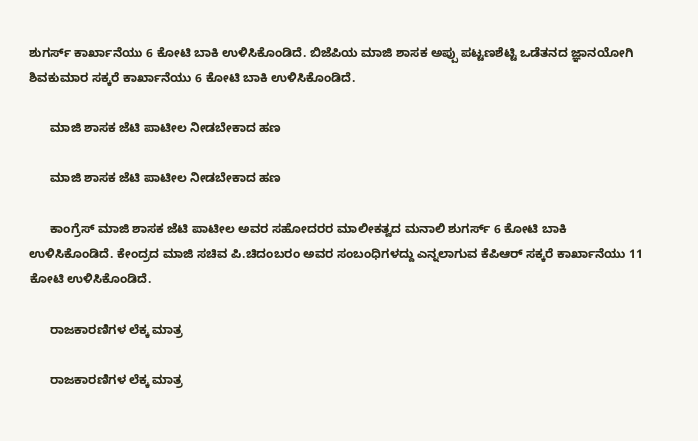ಶುಗರ್ಸ್‌ ಕಾರ್ಖಾನೆಯು 6 ಕೋಟಿ ಬಾಕಿ ಉಳಿಸಿಕೊಂಡಿದೆ. ಬಿಜೆಪಿಯ ಮಾಜಿ ಶಾಸಕ ಅಪ್ಪು ಪಟ್ಟಣಶೆಟ್ಟಿ ಒಡೆತನದ ಜ್ಞಾನಯೋಗಿ ಶಿವಕುಮಾರ ಸಕ್ಕರೆ ಕಾರ್ಖಾನೆಯು 6 ಕೋಟಿ ಬಾಕಿ ಉಳಿಸಿಕೊಂಡಿದೆ.

      ಮಾಜಿ ಶಾಸಕ ಜೆಟಿ ಪಾಟೀಲ ನೀಡಬೇಕಾದ ಹಣ

      ಮಾಜಿ ಶಾಸಕ ಜೆಟಿ ಪಾಟೀಲ ನೀಡಬೇಕಾದ ಹಣ

      ಕಾಂಗ್ರೆಸ್ ಮಾಜಿ ಶಾಸಕ ಜೆಟಿ ಪಾಟೀಲ ಅವರ ಸಹೋದರರ ಮಾಲೀಕತ್ವದ ಮನಾಲಿ ಶುಗರ್ಸ್‌ 6 ಕೋಟಿ ಬಾಕಿ ಉಳಿಸಿಕೊಂಡಿದೆ. ಕೇಂದ್ರದ ಮಾಜಿ ಸಚಿವ ಪಿ.ಚಿದಂಬರಂ ಅವರ ಸಂಬಂಧಿಗಳದ್ದು ಎನ್ನಲಾಗುವ ಕೆಪಿಆರ್ ಸಕ್ಕರೆ ಕಾರ್ಖಾನೆಯು 11 ಕೋಟಿ ಉಳಿಸಿಕೊಂಡಿದೆ.

      ರಾಜಕಾರಣಿಗಳ ಲೆಕ್ಕ ಮಾತ್ರ

      ರಾಜಕಾರಣಿಗಳ ಲೆಕ್ಕ ಮಾತ್ರ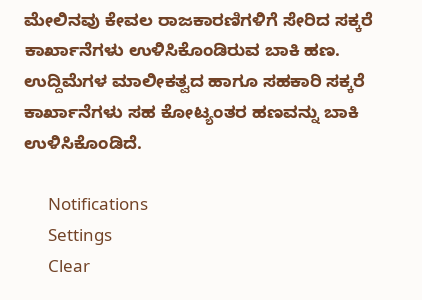ಮೇಲಿನವು ಕೇವಲ ರಾಜಕಾರಣಿಗಳಿಗೆ ಸೇರಿದ ಸಕ್ಕರೆ ಕಾರ್ಖಾನೆಗಳು ಉಳಿಸಿಕೊಂಡಿರುವ ಬಾಕಿ ಹಣ. ಉದ್ದಿಮೆಗಳ ಮಾಲೀಕತ್ವದ ಹಾಗೂ ಸಹಕಾರಿ ಸಕ್ಕರೆ ಕಾರ್ಖಾನೆಗಳು ಸಹ ಕೋಟ್ಯಂತರ ಹಣವನ್ನು ಬಾಕಿ ಉಳಿಸಿಕೊಂಡಿದೆ.

      Notifications
      Settings
      Clear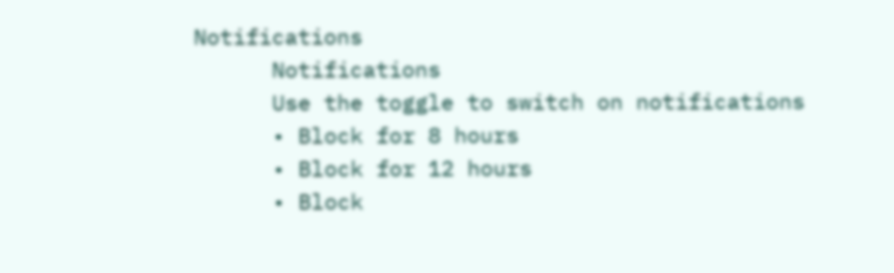Notifications
      Notifications
      Use the toggle to switch on notifications
      • Block for 8 hours
      • Block for 12 hours
      • Block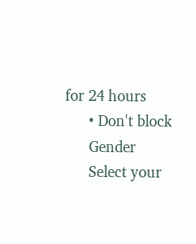for 24 hours
      • Don't block
      Gender
      Select your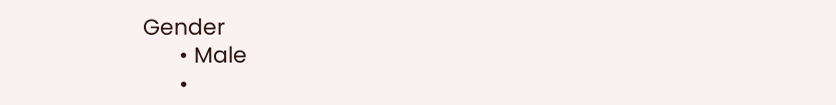Gender
      • Male
      •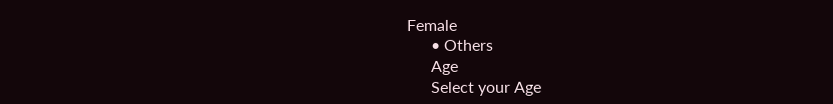Female
      • Others
      Age
      Select your Age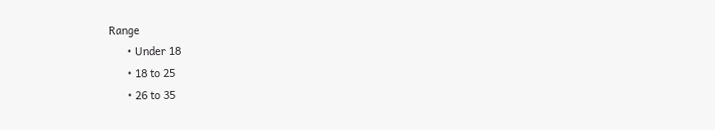Range
      • Under 18
      • 18 to 25
      • 26 to 35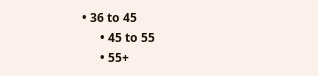• 36 to 45
      • 45 to 55
      • 55+